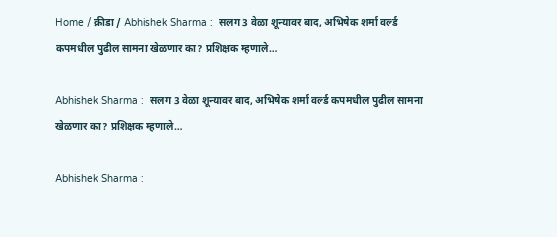Home / क्रीडा / Abhishek Sharma :  सलग 3 वेळा शून्यावर बाद, अभिषेक शर्मा वर्ल्ड कपमधील पुढील सामना खेळणार का? प्रशिक्षक म्हणाले…

Abhishek Sharma :  सलग 3 वेळा शून्यावर बाद, अभिषेक शर्मा वर्ल्ड कपमधील पुढील सामना खेळणार का? प्रशिक्षक म्हणाले…

Abhishek Sharma :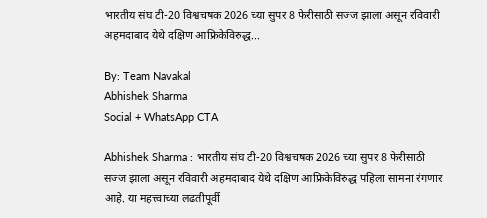भारतीय संघ टी-20 विश्वचषक 2026 च्या सुपर 8 फेरीसाठी सज्ज झाला असून रविवारी अहमदाबाद येथे दक्षिण आफ्रिकेविरुद्ध...

By: Team Navakal
Abhishek Sharma
Social + WhatsApp CTA

Abhishek Sharma : भारतीय संघ टी-20 विश्वचषक 2026 च्या सुपर 8 फेरीसाठी सज्ज झाला असून रविवारी अहमदाबाद येथे दक्षिण आफ्रिकेविरुद्ध पहिला सामना रंगणार आहे. या महत्त्वाच्या लढतीपूर्वी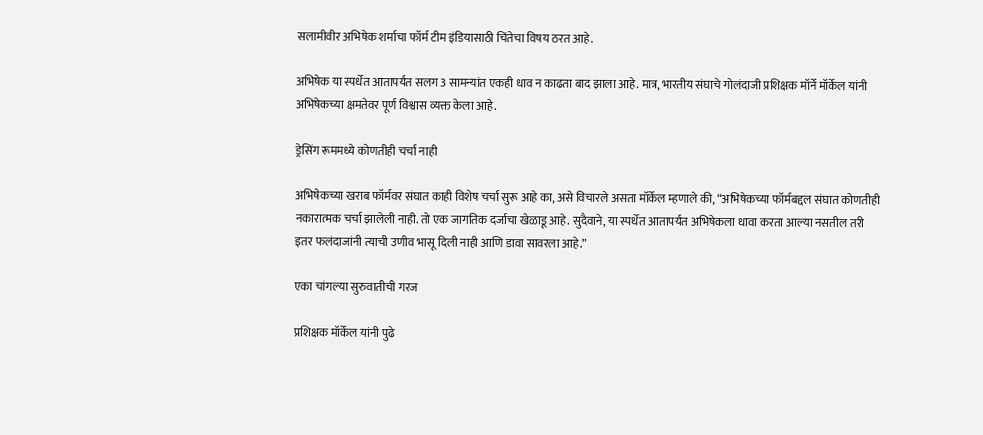सलामीवीर अभिषेक शर्माचा फॉर्म टीम इंडियासाठी चिंतेचा विषय ठरत आहे.

अभिषेक या स्पर्धेत आतापर्यंत सलग 3 सामन्यांत एकही धाव न काढता बाद झाला आहे. मात्र, भारतीय संघाचे गोलंदाजी प्रशिक्षक मॉर्ने मॉर्केल यांनी अभिषेकच्या क्षमतेवर पूर्ण विश्वास व्यक्त केला आहे.

ड्रेसिंग रूममध्ये कोणतीही चर्चा नाही

अभिषेकच्या खराब फॉर्मवर संघात काही विशेष चर्चा सुरू आहे का, असे विचारले असता मॉर्केल म्हणाले की, “अभिषेकच्या फॉर्मबद्दल संघात कोणतीही नकारात्मक चर्चा झालेली नाही. तो एक जागतिक दर्जाचा खेळाडू आहे. सुदैवाने, या स्पर्धेत आतापर्यंत अभिषेकला धावा करता आल्या नसतील तरी इतर फलंदाजांनी त्याची उणीव भासू दिली नाही आणि डावा सावरला आहे.”

एका चांगल्या सुरुवातीची गरज

प्रशिक्षक मॉर्केल यांनी पुढे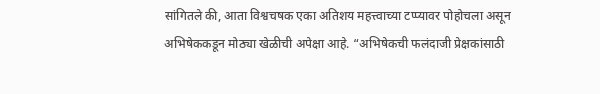सांगितले की, आता विश्वचषक एका अतिशय महत्त्वाच्या टप्प्यावर पोहोचला असून अभिषेककडून मोठ्या खेळीची अपेक्षा आहे. “अभिषेकची फलंदाजी प्रेक्षकांसाठी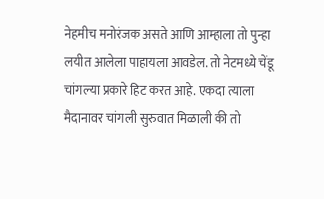नेहमीच मनोरंजक असते आणि आम्हाला तो पुन्हा लयीत आलेला पाहायला आवडेल. तो नेटमध्ये चेंडू चांगल्या प्रकारे हिट करत आहे. एकदा त्याला मैदानावर चांगली सुरुवात मिळाली की तो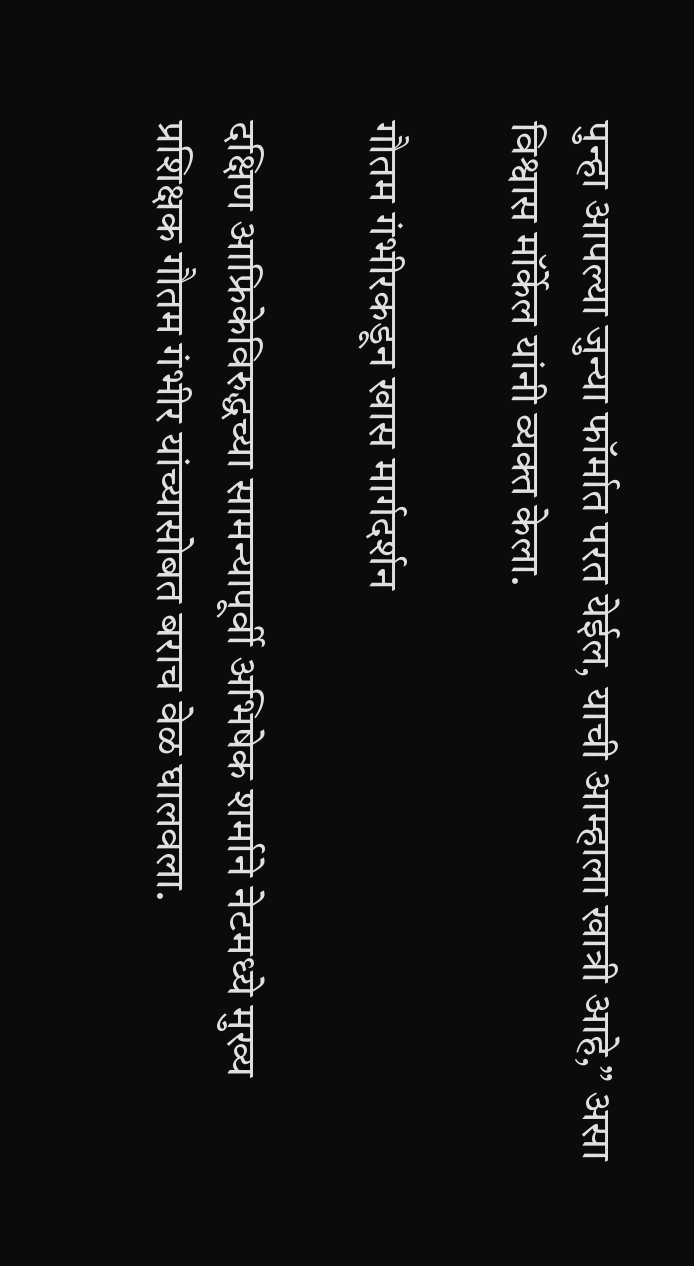पुन्हा आपल्या जुन्या फॉर्मात परत येईल, याची आम्हाला खात्री आहे,” असा विश्वास मॉर्केल यांनी व्यक्त केला.

गौतम गंभीरकडून खास मार्गदर्शन

दक्षिण आफ्रिकेविरुद्धच्या सामन्यापूर्वी अभिषेक शर्माने नेटमध्ये मुख्य प्रशिक्षक गौतम गंभीर यांच्यासोबत बराच वेळ घालवला.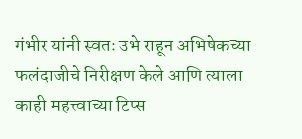गंभीर यांनी स्वतः उभे राहून अभिषेकच्या फलंदाजीचे निरीक्षण केले आणि त्याला काही महत्त्वाच्या टिप्स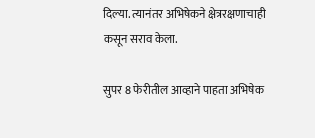दिल्या. त्यानंतर अभिषेकने क्षेत्ररक्षणाचाही कसून सराव केला.

सुपर 8 फेरीतील आव्हाने पाहता अभिषेक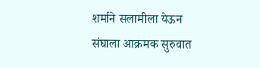शर्माने सलामीला येऊन संघाला आक्रमक सुरुवात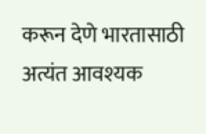करून देणे भारतासाठी अत्यंत आवश्यक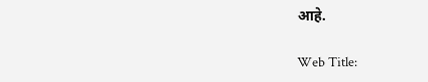आहे.

Web Title: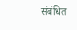संबंधित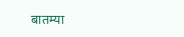बातम्या